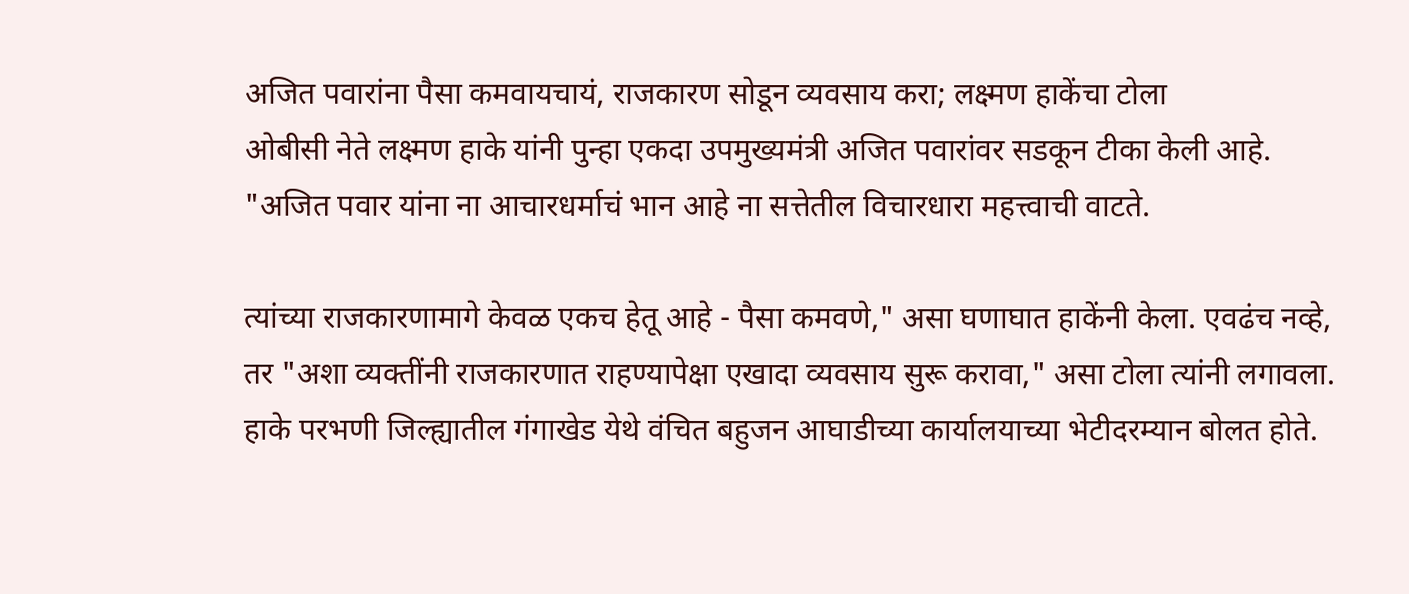अजित पवारांना पैसा कमवायचायं, राजकारण सोडून व्यवसाय करा; लक्ष्मण हाकेंचा टोला
ओबीसी नेते लक्ष्मण हाके यांनी पुन्हा एकदा उपमुख्यमंत्री अजित पवारांवर सडकून टीका केली आहे. "अजित पवार यांना ना आचारधर्माचं भान आहे ना सत्तेतील विचारधारा महत्त्वाची वाटते.

त्यांच्या राजकारणामागे केवळ एकच हेतू आहे - पैसा कमवणे," असा घणाघात हाकेंनी केला. एवढंच नव्हे, तर "अशा व्यक्तींनी राजकारणात राहण्यापेक्षा एखादा व्यवसाय सुरू करावा," असा टोला त्यांनी लगावला.
हाके परभणी जिल्ह्यातील गंगाखेड येथे वंचित बहुजन आघाडीच्या कार्यालयाच्या भेटीदरम्यान बोलत होते.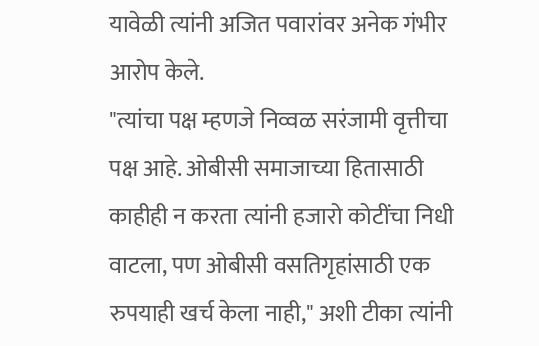यावेळी त्यांनी अजित पवारांवर अनेक गंभीर आरोप केले.
"त्यांचा पक्ष म्हणजे निव्वळ सरंजामी वृत्तीचा पक्ष आहे. ओबीसी समाजाच्या हितासाठी काहीही न करता त्यांनी हजारो कोटींचा निधी वाटला, पण ओबीसी वसतिगृहांसाठी एक रुपयाही खर्च केला नाही," अशी टीका त्यांनी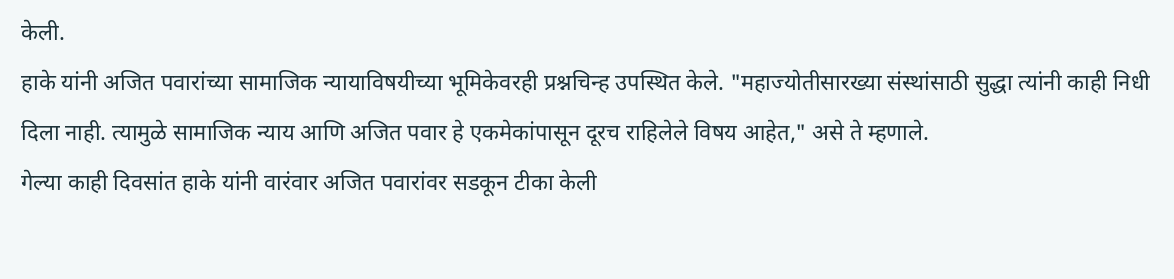केली.
हाके यांनी अजित पवारांच्या सामाजिक न्यायाविषयीच्या भूमिकेवरही प्रश्नचिन्ह उपस्थित केले. "महाज्योतीसारख्या संस्थांसाठी सुद्धा त्यांनी काही निधी दिला नाही. त्यामुळे सामाजिक न्याय आणि अजित पवार हे एकमेकांपासून दूरच राहिलेले विषय आहेत," असे ते म्हणाले.
गेल्या काही दिवसांत हाके यांनी वारंवार अजित पवारांवर सडकून टीका केली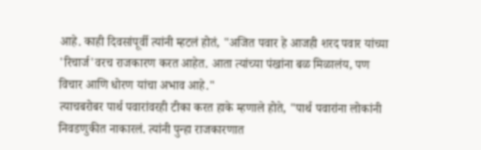आहे. काही दिवसांपूर्वी त्यांनी म्हटलं होतं, "अजित पवार हे आजही शरद पवार यांच्या 'रिचार्ज'वरच राजकारण करत आहेत. आता त्यांच्या पंखांना बळ मिळालंय, पण विचार आणि धोरण यांचा अभाव आहे."
त्याचबरोबर पार्थ पवारांवरही टीका करत हाके म्हणाले होते, "पार्थ पवारांना लोकांनी निवडणुकीत नाकारलं. त्यांनी पुन्हा राजकारणात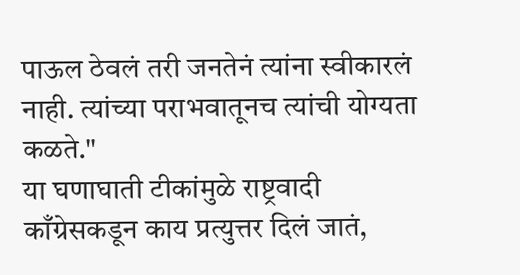पाऊल ठेवलं तरी जनतेनं त्यांना स्वीकारलं नाही. त्यांच्या पराभवातूनच त्यांची योग्यता कळते."
या घणाघाती टीकांमुळे राष्ट्रवादी काँग्रेसकडून काय प्रत्युत्तर दिलं जातं,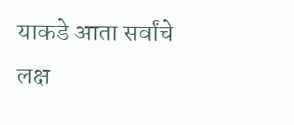याकडे आता सर्वांचे लक्ष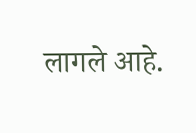लागले आहे.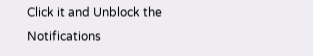Click it and Unblock the Notifications